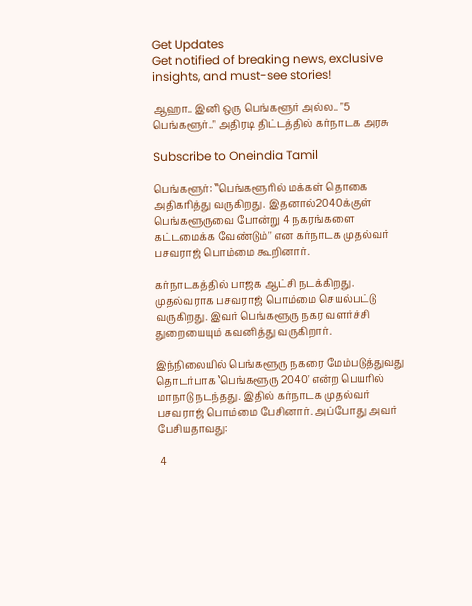Get Updates
Get notified of breaking news, exclusive insights, and must-see stories!

ஆஹா.. இனி ஒரு பெங்களூர் அல்ல.. "5 பெங்களூர்.." அதிரடி திட்டத்தில் கர்நாடக அரசு

Subscribe to Oneindia Tamil

பெங்களூர்: ‛‛பெங்களூரில் மக்கள் தொகை அதிகரித்து வருகிறது. இதனால்2040க்குள் பெங்களூருவை போன்று 4 நகரங்களை கட்டமைக்க வேண்டும்'' என கர்நாடக முதல்வர் பசவராஜ் பொம்மை கூறினார்.

கர்நாடகத்தில் பாஜக ஆட்சி நடக்கிறது. முதல்வராக பசவராஜ் பொம்மை செயல்பட்டு வருகிறது. இவர் பெங்களூரு நகர வளர்ச்சி துறையையும் கவனித்து வருகிறார்.

இந்நிலையில் பெங்களூரு நகரை மேம்படுத்துவது தொடர்பாக ‛பெங்களூரு 2040' என்ற பெயரில் மாநாடு நடந்தது. இதில் கர்நாடக முதல்வர் பசவராஜ் பொம்மை பேசினார். அப்போது அவர் பேசியதாவது:

 4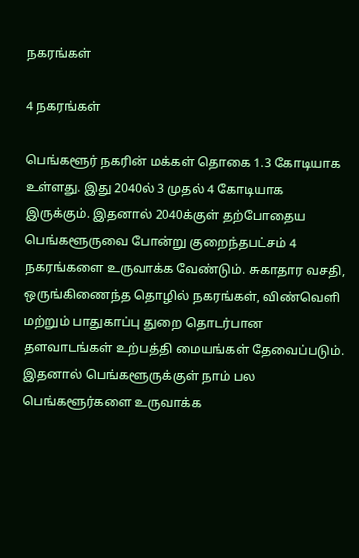நகரங்கள்

4 நகரங்கள்

பெங்களூர் நகரின் மக்கள் தொகை 1.3 கோடியாக உள்ளது. இது 2040ல் 3 முதல் 4 கோடியாக இருக்கும். இதனால் 2040க்குள் தற்போதைய பெங்களூருவை போன்று குறைந்தபட்சம் 4 நகரங்களை உருவாக்க வேண்டும். சுகாதார வசதி, ஒருங்கிணைந்த தொழில் நகரங்கள், விண்வெளி மற்றும் பாதுகாப்பு துறை தொடர்பான தளவாடங்கள் உற்பத்தி மையங்கள் தேவைப்படும். இதனால் பெங்களூருக்குள் நாம் பல பெங்களூர்களை உருவாக்க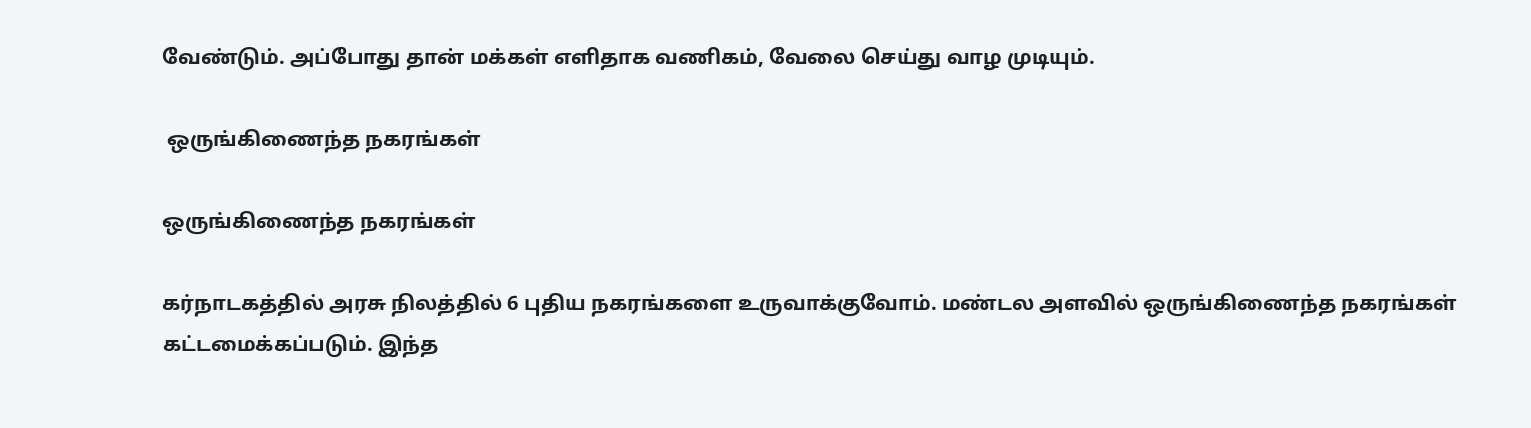வேண்டும். அப்போது தான் மக்கள் எளிதாக வணிகம், வேலை செய்து வாழ முடியும்.

 ஒருங்கிணைந்த நகரங்கள்

ஒருங்கிணைந்த நகரங்கள்

கர்நாடகத்தில் அரசு நிலத்தில் 6 புதிய நகரங்களை உருவாக்குவோம். மண்டல அளவில் ஒருங்கிணைந்த நகரங்கள் கட்டமைக்கப்படும். இந்த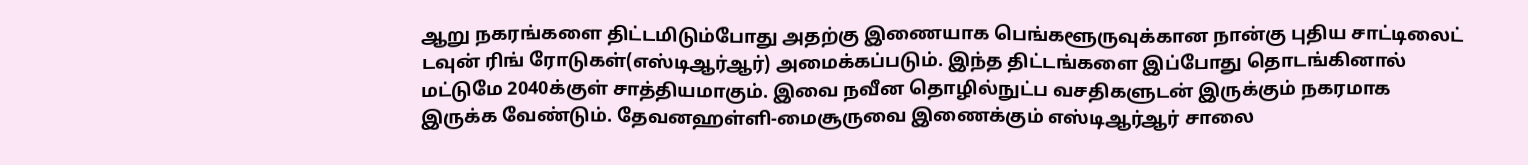ஆறு நகரங்களை திட்டமிடும்போது அதற்கு இணையாக பெங்களூருவுக்கான நான்கு புதிய சாட்டிலைட் டவுன் ரிங் ரோடுகள்(எஸ்டிஆர்ஆர்) அமைக்கப்படும். இந்த திட்டங்களை இப்போது தொடங்கினால் மட்டுமே 2040க்குள் சாத்தியமாகும். இவை நவீன தொழில்நுட்ப வசதிகளுடன் இருக்கும் நகரமாக இருக்க வேண்டும். தேவனஹள்ளி-மைசூருவை இணைக்கும் எஸ்டிஆர்ஆர் சாலை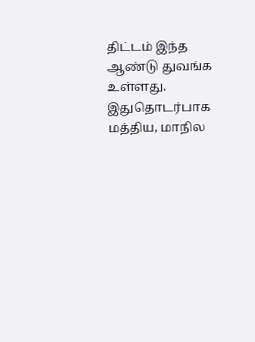திட்டம் இந்த ஆண்டு துவங்க உள்ளது. இதுதொடர்பாக மத்திய, மாநில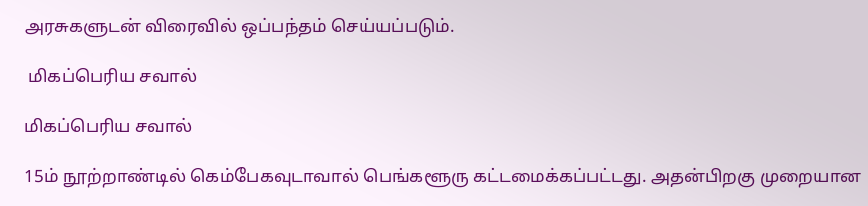அரசுகளுடன் விரைவில் ஒப்பந்தம் செய்யப்படும்.

 மிகப்பெரிய சவால்

மிகப்பெரிய சவால்

15ம் நூற்றாண்டில் கெம்பேகவுடாவால் பெங்களூரு கட்டமைக்கப்பட்டது. அதன்பிறகு முறையான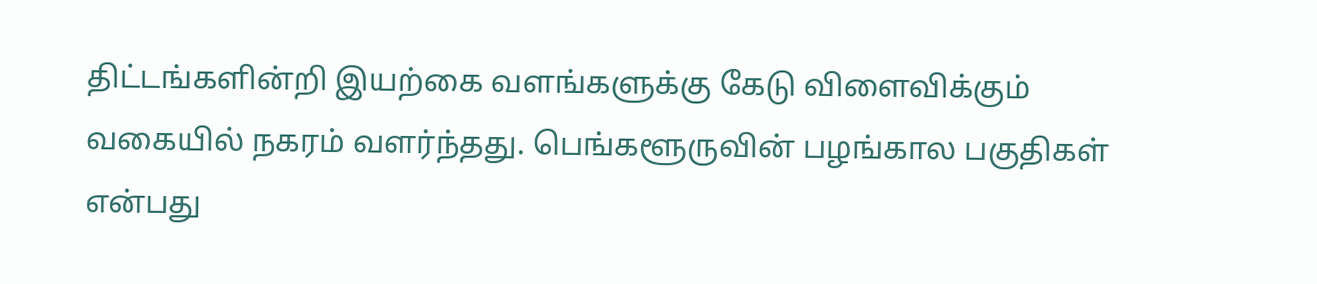திட்டங்களின்றி இயற்கை வளங்களுக்கு கேடு விளைவிக்கும் வகையில் நகரம் வளர்ந்தது. பெங்களூருவின் பழங்கால பகுதிகள் என்பது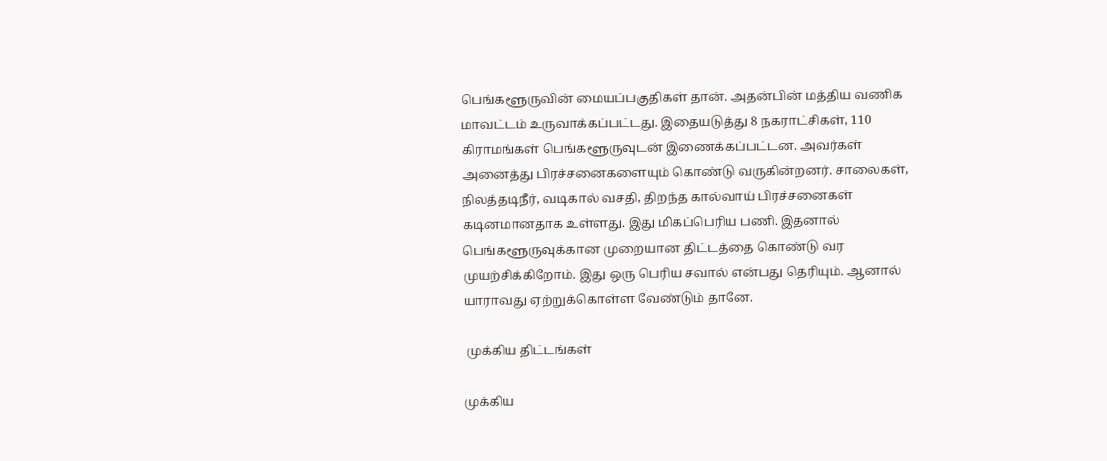பெங்களூருவின் மையப்பகுதிகள் தான். அதன்பின் மத்திய வணிக மாவட்டம் உருவாக்கப்பட்டது. இதையடுத்து 8 நகராட்சிகள், 110 கிராமங்கள் பெங்களூருவுடன் இணைக்கப்பட்டன. அவர்கள் அனைத்து பிரச்சனைகளையும் கொண்டு வருகின்றனர். சாலைகள், நிலத்தடிநீர், வடிகால் வசதி, திறந்த கால்வாய் பிரச்சனைகள் கடினமானதாக உள்ளது. இது மிகப்பெரிய பணி. இதனால் பெங்களூருவுக்கான முறையான திட்டத்தை கொண்டு வர முயற்சிக்கிறோம். இது ஒரு பெரிய சவால் என்பது தெரியும். ஆனால் யாராவது ஏற்றுக்கொள்ள வேண்டும் தானே.

 முக்கிய திட்டங்கள்

முக்கிய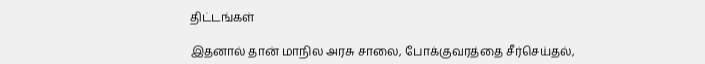திட்டங்கள்

இதனால் தான் மாநில அரசு சாலை, போக்குவரத்தை சீர்செய்தல்,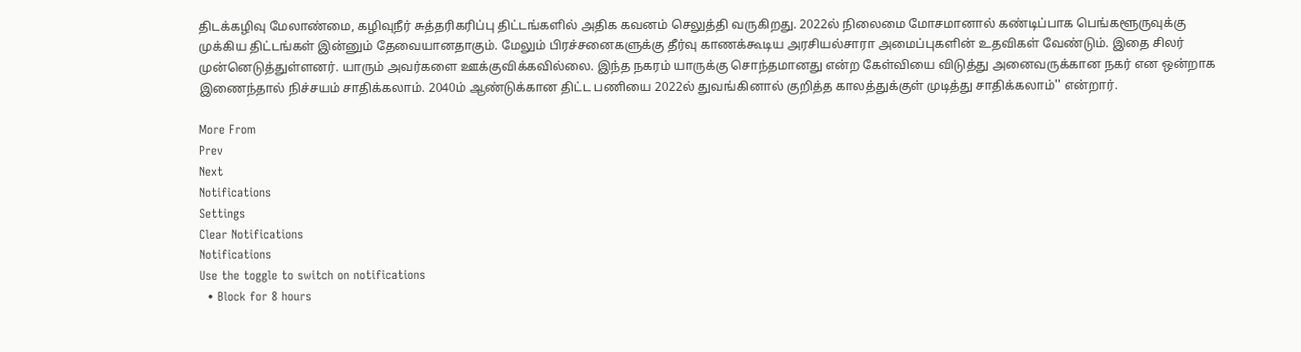திடக்கழிவு மேலாண்மை, கழிவுநீர் சுத்தரிகரிப்பு திட்டங்களில் அதிக கவனம் செலுத்தி வருகிறது. 2022ல் நிலைமை மோசமானால் கண்டிப்பாக பெங்களூருவுக்கு முக்கிய திட்டங்கள் இன்னும் தேவையானதாகும். மேலும் பிரச்சனைகளுக்கு தீர்வு காணக்கூடிய அரசியல்சாரா அமைப்புகளின் உதவிகள் வேண்டும். இதை சிலர் முன்னெடுத்துள்ளனர். யாரும் அவர்களை ஊக்குவிக்கவில்லை. இந்த நகரம் யாருக்கு சொந்தமானது என்ற கேள்வியை விடுத்து அனைவருக்கான நகர் என ஒன்றாக இணைந்தால் நிச்சயம் சாதிக்கலாம். 2040ம் ஆண்டுக்கான திட்ட பணியை 2022ல் துவங்கினால் குறித்த காலத்துக்குள் முடித்து சாதிக்கலாம்'' என்றார்.

More From
Prev
Next
Notifications
Settings
Clear Notifications
Notifications
Use the toggle to switch on notifications
  • Block for 8 hours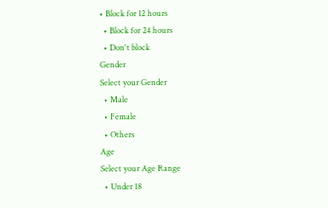• Block for 12 hours
  • Block for 24 hours
  • Don't block
Gender
Select your Gender
  • Male
  • Female
  • Others
Age
Select your Age Range
  • Under 18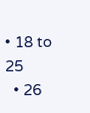• 18 to 25
  • 26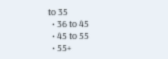to 35
  • 36 to 45
  • 45 to 55
  • 55+